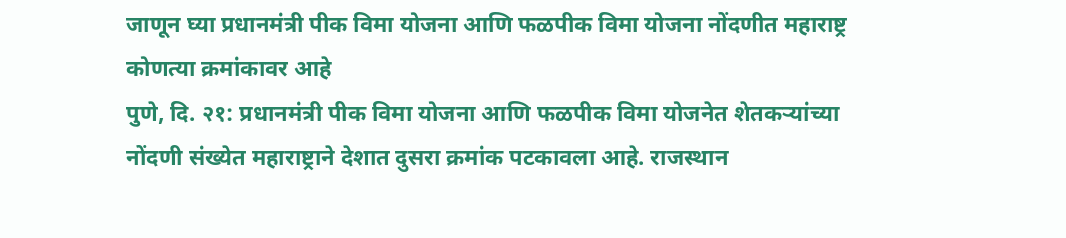जाणून घ्या प्रधानमंत्री पीक विमा योजना आणि फळपीक विमा योजना नोंदणीत महाराष्ट्र कोणत्या क्रमांकावर आहे
पुणे, दि. २१: प्रधानमंत्री पीक विमा योजना आणि फळपीक विमा योजनेत शेतकऱ्यांच्या नोंदणी संख्येत महाराष्ट्राने देशात दुसरा क्रमांक पटकावला आहे. राजस्थान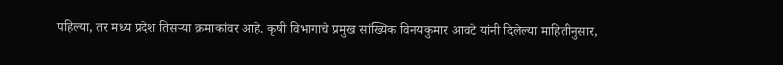पहिल्या, तर मध्य प्रदेश तिसऱ्या क्रमाकांवर आहे. कृषी विभागाचे प्रमुख सांख्यिक विनयकुमार आवटे यांनी दिलेल्या माहितीनुसार,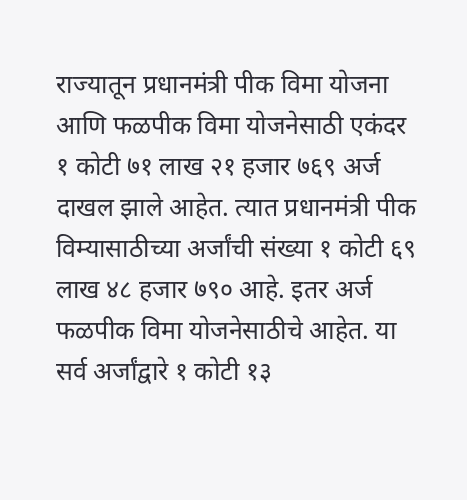राज्यातून प्रधानमंत्री पीक विमा योजना आणि फळपीक विमा योजनेसाठी एकंदर १ कोटी ७१ लाख २१ हजार ७६९ अर्ज दाखल झाले आहेत. त्यात प्रधानमंत्री पीक विम्यासाठीच्या अर्जांची संख्या १ कोटी ६९ लाख ४८ हजार ७९० आहे. इतर अर्ज फळपीक विमा योजनेसाठीचे आहेत. या सर्व अर्जांद्वारे १ कोटी १३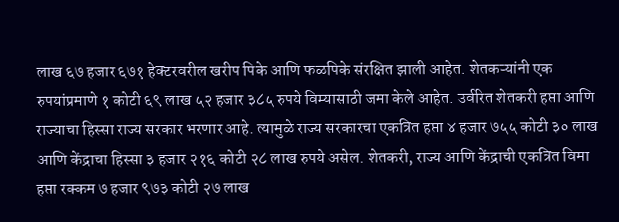लाख ६७ हजार ६७१ हेक्टरवरील खरीप पिके आणि फळपिके संरक्षित झाली आहेत. शेतकऱ्यांनी एक रुपयांप्रमाणे १ कोटी ६९ लाख ५२ हजार ३८५ रुपये विम्यासाठी जमा केले आहेत. उर्वरित शेतकरी हप्ता आणि राज्याचा हिस्सा राज्य सरकार भरणार आहे. त्यामुळे राज्य सरकारचा एकत्रित हप्ता ४ हजार ७५५ कोटी ३० लाख आणि केंद्राचा हिस्सा ३ हजार २१६ कोटी २८ लाख रुपये असेल. शेतकरी, राज्य आणि केंद्राची एकत्रित विमा हप्ता रक्कम ७ हजार ९७३ कोटी २७ लाख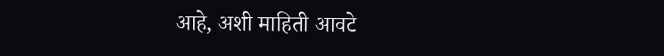आहे, अशी माहिती आवटे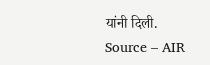यांनी दिली.
Source – AIR